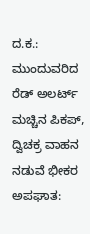ದ.ಕ.: ಮುಂದುವರಿದ ರೆಡ್ ಅಲರ್ಟ್
ಮಚ್ಚಿನ ಪಿಕಪ್, ದ್ವಿಚಕ್ರ ವಾಹನ ನಡುವೆ ಭೀಕರ ಅಪಘಾತ: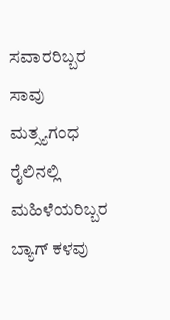ಸವಾರರಿಬ್ಬರ ಸಾವು
ಮತ್ಸ್ಯಗಂಧ ರೈಲಿನಲ್ಲಿ ಮಹಿಳೆಯರಿಬ್ಬರ ಬ್ಯಾಗ್ ಕಳವು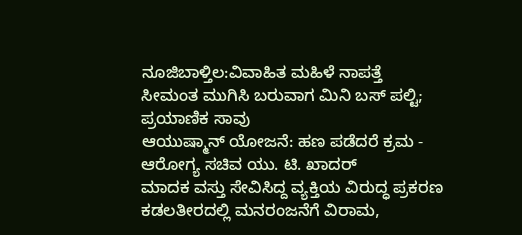ನೂಜಿಬಾಳ್ತಿಲ:ವಿವಾಹಿತ ಮಹಿಳೆ ನಾಪತ್ತೆ
ಸೀಮಂತ ಮುಗಿಸಿ ಬರುವಾಗ ಮಿನಿ ಬಸ್ ಪಲ್ಟಿ; ಪ್ರಯಾಣಿಕ ಸಾವು
ಆಯುಷ್ಮಾನ್ ಯೋಜನೆ: ಹಣ ಪಡೆದರೆ ಕ್ರಮ - ಆರೋಗ್ಯ ಸಚಿವ ಯು. ಟಿ. ಖಾದರ್
ಮಾದಕ ವಸ್ತು ಸೇವಿಸಿದ್ದ ವ್ಯಕ್ತಿಯ ವಿರುದ್ಧ ಪ್ರಕರಣ
ಕಡಲತೀರದಲ್ಲಿ ಮನರಂಜನೆಗೆ ವಿರಾಮ,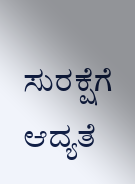ಸುರಕ್ಷೆಗೆ ಆದ್ಯತೆ